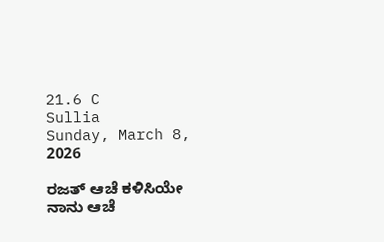21.6 C
Sullia
Sunday, March 8, 2026

ರಜತ್‌ ಆಚೆ ಕಳಿಸಿಯೇ ನಾನು ಆಚೆ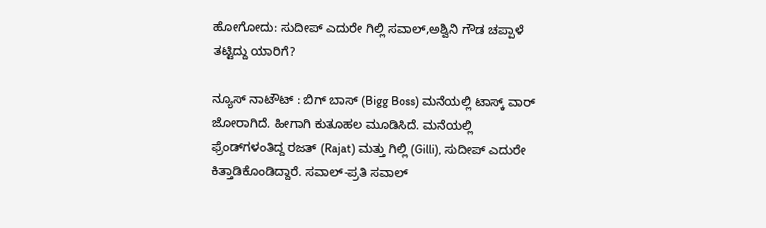ಹೋಗೋದು: ಸುದೀಪ್‌ ಎದುರೇ ಗಿಲ್ಲಿ ಸವಾಲ್‌,ಅಶ್ವಿನಿ ಗೌಡ ಚಪ್ಪಾಳೆ ತಟ್ಟಿದ್ದು ಯಾರಿಗೆ?

ನ್ಯೂಸ್ ನಾಟೌಟ್ : ಬಿಗ್‌ ಬಾಸ್‌ (Bigg Boss) ಮನೆಯಲ್ಲಿ ಟಾಸ್ಕ್‌ ವಾರ್‌ ಜೋರಾಗಿದೆ. ಹೀಗಾಗಿ ಕುತೂಹಲ ಮೂಡಿಸಿದೆ. ಮನೆಯಲ್ಲಿ ಫ್ರೆಂಡ್‌ಗಳಂತಿದ್ದ ರಜತ್‌ (Rajat) ಮತ್ತು ಗಿಲ್ಲಿ (Gilli), ಸುದೀಪ್‌ ಎದುರೇ ಕಿತ್ತಾಡಿಕೊಂಡಿದ್ದಾರೆ. ಸವಾಲ್‌-ಪ್ರತಿ ಸವಾಲ್‌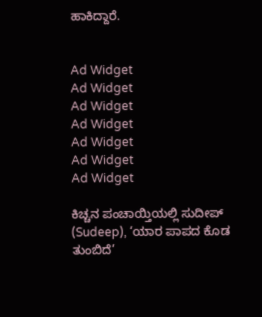ಹಾಕಿದ್ದಾರೆ.


Ad Widget
Ad Widget
Ad Widget
Ad Widget
Ad Widget
Ad Widget
Ad Widget

ಕಿಚ್ಚನ ಪಂಚಾಯ್ತಿಯಲ್ಲಿ ಸುದೀಪ್‌ (Sudeep), ‘ಯಾರ ಪಾಪದ ಕೊಡ ತುಂಬಿದೆ’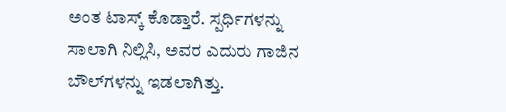ಅಂತ ಟಾಸ್ಕ್‌ ಕೊಡ್ತಾರೆ. ಸ್ಪರ್ಧಿಗಳನ್ನು ಸಾಲಾಗಿ ನಿಲ್ಲಿಸಿ, ಅವರ ಎದುರು ಗಾಜಿನ ಬೌಲ್‌ಗಳನ್ನು ಇಡಲಾಗಿತ್ತು.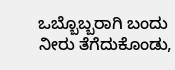ಒಬ್ಬೊಬ್ಬರಾಗಿ ಬಂದು ನೀರು ತೆಗೆದುಕೊಂಡು,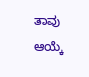ತಾವು ಆಯ್ಕೆ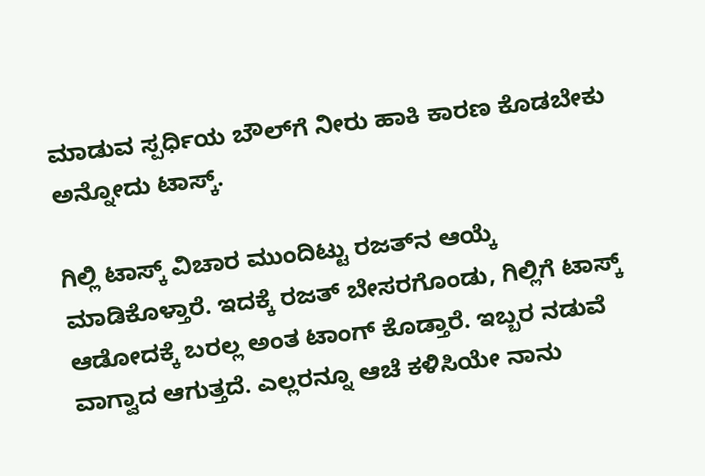ಮಾಡುವ ಸ್ಪರ್ಧಿಯ ಬೌಲ್‌ಗೆ ನೀರು ಹಾಕಿ ಕಾರಣ ಕೊಡಬೇಕು ಅನ್ನೋದು ಟಾಸ್ಕ್‌.

ಗಿಲ್ಲಿ ಟಾಸ್ಕ್‌ ವಿಚಾರ ಮುಂದಿಟ್ಟು ರಜತ್‌ನ ಆಯ್ಕೆ ಮಾಡಿಕೊಳ್ತಾರೆ. ಇದಕ್ಕೆ ರಜತ್‌ ಬೇಸರಗೊಂಡು, ಗಿಲ್ಲಿಗೆ ಟಾಸ್ಕ್‌ ಆಡೋದಕ್ಕೆ ಬರಲ್ಲ ಅಂತ ಟಾಂಗ್‌ ಕೊಡ್ತಾರೆ. ಇಬ್ಬರ ನಡುವೆ ವಾಗ್ವಾದ ಆಗುತ್ತದೆ. ಎಲ್ಲರನ್ನೂ ಆಚೆ ಕಳಿಸಿಯೇ ನಾನು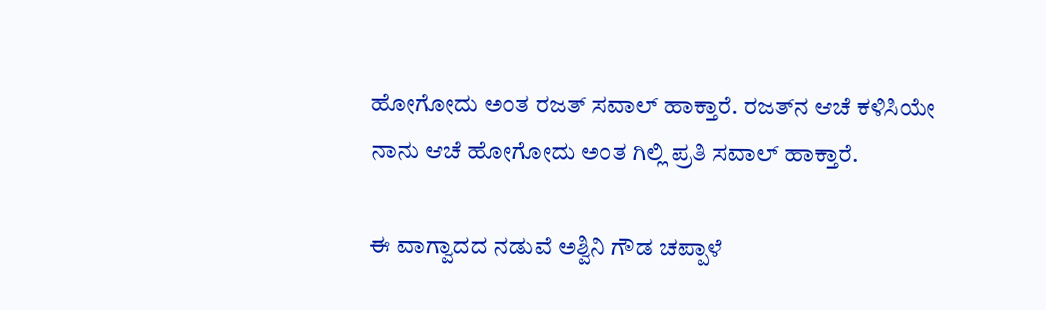ಹೋಗೋದು ಅಂತ ರಜತ್‌ ಸವಾಲ್‌ ಹಾಕ್ತಾರೆ. ರಜತ್‌ನ ಆಚೆ ಕಳಿಸಿಯೇ ನಾನು ಆಚೆ ಹೋಗೋದು ಅಂತ ಗಿಲ್ಲಿ ಪ್ರತಿ ಸವಾಲ್‌ ಹಾಕ್ತಾರೆ.

ಈ ವಾಗ್ವಾದದ ನಡುವೆ ಅಶ್ವಿನಿ ಗೌಡ ಚಪ್ಪಾಳೆ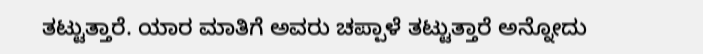ತಟ್ಟುತ್ತಾರೆ. ಯಾರ ಮಾತಿಗೆ ಅವರು ಚಪ್ಪಾಳೆ ತಟ್ಟುತ್ತಾರೆ ಅನ್ನೋದು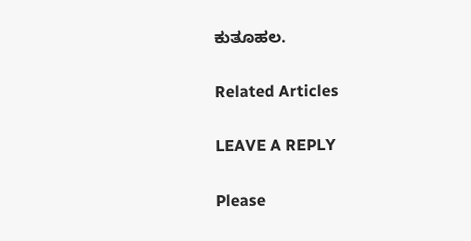ಕುತೂಹಲ.

Related Articles

LEAVE A REPLY

Please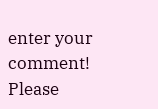enter your comment!
Please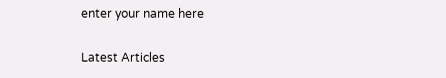enter your name here

Latest Articles